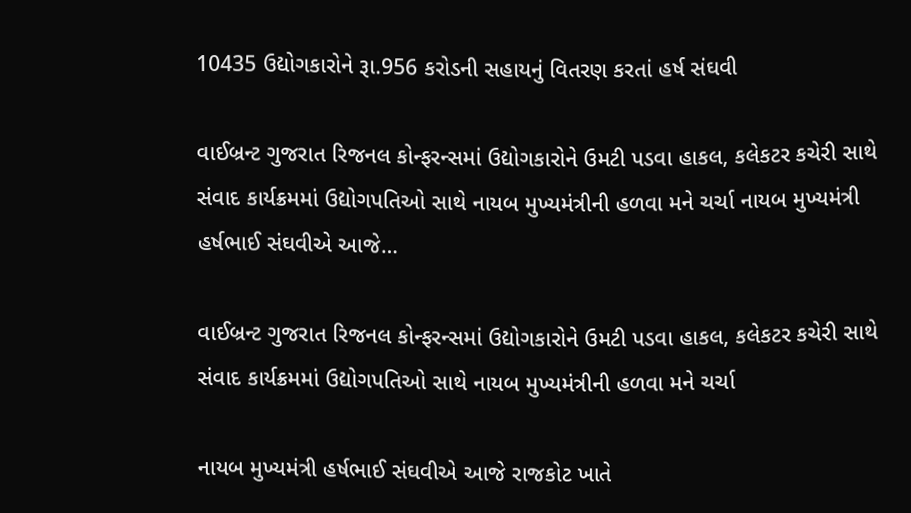10435 ઉદ્યોગકારોને રૂા.956 કરોડની સહાયનું વિતરણ કરતાં હર્ષ સંઘવી

વાઈબ્રન્ટ ગુજરાત રિજનલ કોન્ફરન્સમાં ઉદ્યોગકારોને ઉમટી પડવા હાકલ, કલેકટર કચેરી સાથે સંવાદ કાર્યક્રમમાં ઉદ્યોગપતિઓ સાથે નાયબ મુખ્યમંત્રીની હળવા મને ચર્ચા નાયબ મુખ્યમંત્રી હર્ષભાઈ સંઘવીએ આજે…

વાઈબ્રન્ટ ગુજરાત રિજનલ કોન્ફરન્સમાં ઉદ્યોગકારોને ઉમટી પડવા હાકલ, કલેકટર કચેરી સાથે સંવાદ કાર્યક્રમમાં ઉદ્યોગપતિઓ સાથે નાયબ મુખ્યમંત્રીની હળવા મને ચર્ચા

નાયબ મુખ્યમંત્રી હર્ષભાઈ સંઘવીએ આજે રાજકોટ ખાતે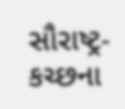સૌરાષ્ટ્ર-કચ્છના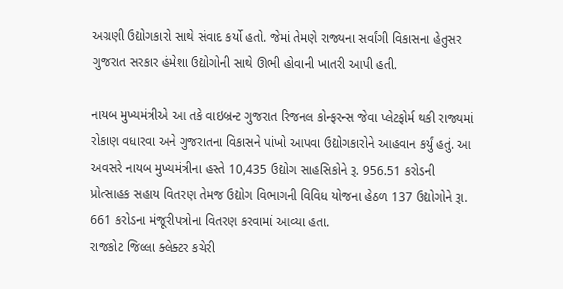અગ્રણી ઉદ્યોગકારો સાથે સંવાદ કર્યો હતો. જેમાં તેમણે રાજ્યના સર્વાંગી વિકાસના હેતુસર ગુજરાત સરકાર હંમેશા ઉદ્યોગોની સાથે ઊભી હોવાની ખાતરી આપી હતી.

નાયબ મુખ્યમંત્રીએ આ તકે વાઇબ્રન્ટ ગુજરાત રિજનલ કોન્ફરન્સ જેવા પ્લેટફોર્મ થકી રાજ્યમાં રોકાણ વધારવા અને ગુજરાતના વિકાસને પાંખો આપવા ઉદ્યોગકારોને આહવાન કર્યું હતું. આ અવસરે નાયબ મુખ્યમંત્રીના હસ્તે 10,435 ઉદ્યોગ સાહસિકોને રૂ. 956.51 કરોડની પ્રોત્સાહક સહાય વિતરણ તેમજ ઉદ્યોગ વિભાગની વિવિધ યોજના હેઠળ 137 ઉદ્યોગોને રૂા. 661 કરોડના મંજૂરીપત્રોના વિતરણ કરવામાં આવ્યા હતા.
રાજકોટ જિલ્લા ક્લેક્ટર કચેરી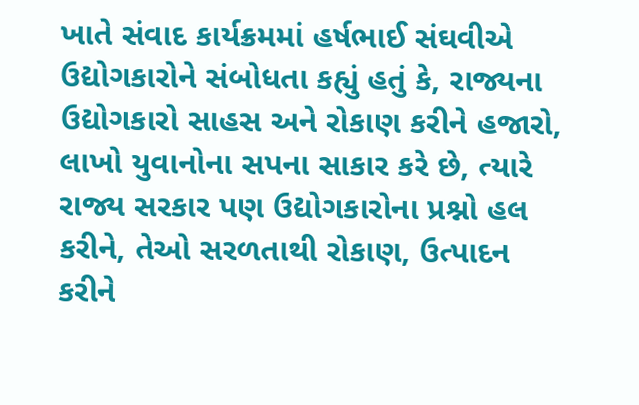ખાતે સંવાદ કાર્યક્રમમાં હર્ષભાઈ સંઘવીએ ઉદ્યોગકારોને સંબોધતા કહ્યું હતું કે, રાજ્યના ઉદ્યોગકારો સાહસ અને રોકાણ કરીને હજારો, લાખો યુવાનોના સપના સાકાર કરે છે, ત્યારે રાજ્ય સરકાર પણ ઉદ્યોગકારોના પ્રશ્નો હલ કરીને, તેઓ સરળતાથી રોકાણ, ઉત્પાદન કરીને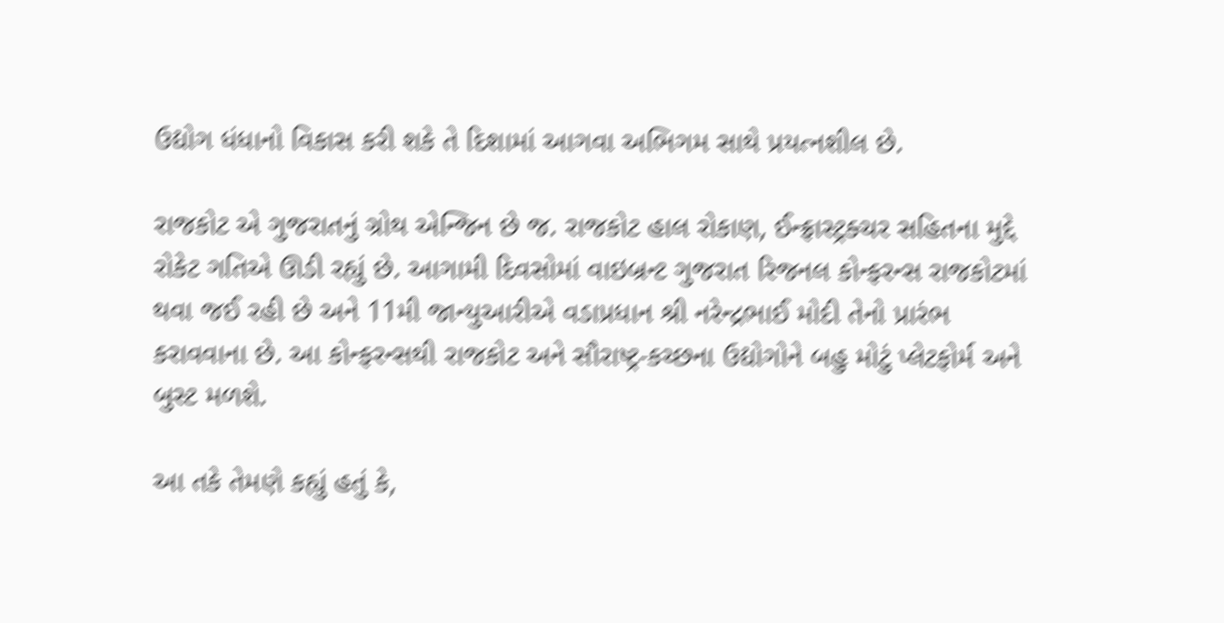ઉદ્યોગ ધંધાનો વિકાસ કરી શકે તે દિશામાં આગવા અભિગમ સાથે પ્રયત્નશીલ છે.

રાજકોટ એ ગુજરાતનું ગ્રોથ એન્જિન છે જ. રાજકોટ હાલ રોકાણ, ઈન્ફ્રાસ્ટ્રક્ચર સહિતના મુદ્દે રોકેટ ગતિએ ઊડી રહ્યું છે. આગામી દિવસોમાં વાઇબ્રન્ટ ગુજરાત રિજનલ કોન્ફરન્સ રાજકોટમાં થવા જઈ રહી છે અને 11મી જાન્યુઆરીએ વડાપ્રધાન શ્રી નરેન્દ્રભાઈ મોદી તેનો પ્રારંભ કરાવવાના છે. આ કોન્ફરન્સથી રાજકોટ અને સૌરાષ્ટ્ર-કચ્છના ઉદ્યોગોને બહુ મોટું પ્લેટફોર્મ અને બુસ્ટ મળશે.

આ તકે તેમણે કહ્યું હતું કે,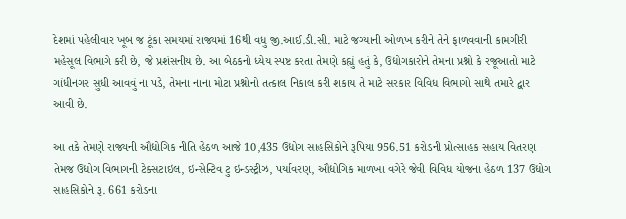દેશમાં પહેલીવાર ખૂબ જ ટૂંકા સમયમાં રાજ્યમાં 16થી વધુ જી.આઈ.ડી.સી. માટે જગ્યાની ઓળખ કરીને તેને ફાળવવાની કામગીરી મહેસૂલ વિભાગે કરી છે, જે પ્રશંસનીય છે. આ બેઠકનો ધ્યેય સ્પષ્ટ કરતા તેમણે કહ્યું હતું કે, ઉદ્યોગકારોને તેમના પ્રશ્નો કે રજૂઆતો માટે ગાંધીનગર સુધી આવવું ના પડે, તેમના નાના મોટા પ્રશ્નોનો તત્કાલ નિકાલ કરી શકાય તે માટે સરકાર વિવિધ વિભાગો સાથે તમારે દ્વાર આવી છે.

આ તકે તેમણે રાજ્યની ઔદ્યોગિક નીતિ હેઠળ આજે 10,435 ઉદ્યોગ સાહસિકોને રૂપિયા 956.51 કરોડની પ્રોત્સાહક સહાય વિતરણ તેમજ ઉદ્યોગ વિભાગની ટેક્સટાઇલ, ઇન્સેન્ટિવ ટુ ઇન્ડસ્ટ્રીઝ, પર્યાવરણ, ઔદ્યોગિક માળખા વગેરે જેવી વિવિધ યોજના હેઠળ 137 ઉદ્યોગ સાહસિકોને રૂ. 661 કરોડના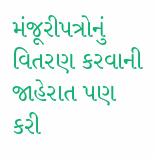મંજૂરીપત્રોનું વિતરણ કરવાની જાહેરાત પણ કરી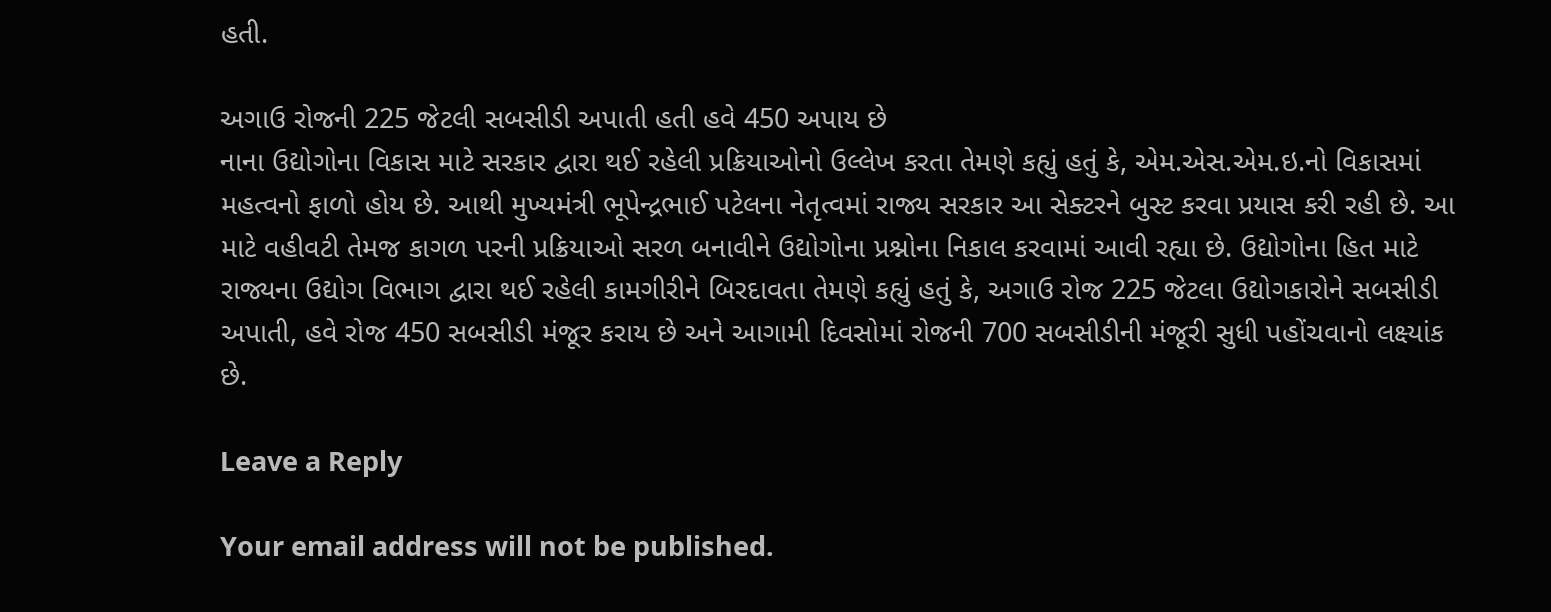હતી.

અગાઉ રોજની 225 જેટલી સબસીડી અપાતી હતી હવે 450 અપાય છે
નાના ઉદ્યોગોના વિકાસ માટે સરકાર દ્વારા થઈ રહેલી પ્રક્રિયાઓનો ઉલ્લેખ કરતા તેમણે કહ્યું હતું કે, એમ.એસ.એમ.ઇ.નો વિકાસમાં મહત્વનો ફાળો હોય છે. આથી મુખ્યમંત્રી ભૂપેન્દ્રભાઈ પટેલના નેતૃત્વમાં રાજ્ય સરકાર આ સેક્ટરને બુસ્ટ કરવા પ્રયાસ કરી રહી છે. આ માટે વહીવટી તેમજ કાગળ પરની પ્રક્રિયાઓ સરળ બનાવીને ઉદ્યોગોના પ્રશ્નોના નિકાલ કરવામાં આવી રહ્યા છે. ઉદ્યોગોના હિત માટે રાજ્યના ઉદ્યોગ વિભાગ દ્વારા થઈ રહેલી કામગીરીને બિરદાવતા તેમણે કહ્યું હતું કે, અગાઉ રોજ 225 જેટલા ઉદ્યોગકારોને સબસીડી અપાતી, હવે રોજ 450 સબસીડી મંજૂર કરાય છે અને આગામી દિવસોમાં રોજની 700 સબસીડીની મંજૂરી સુધી પહોંચવાનો લક્ષ્યાંક છે.

Leave a Reply

Your email address will not be published.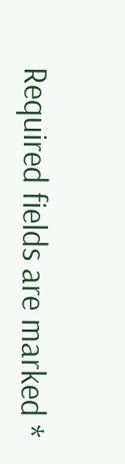Required fields are marked *